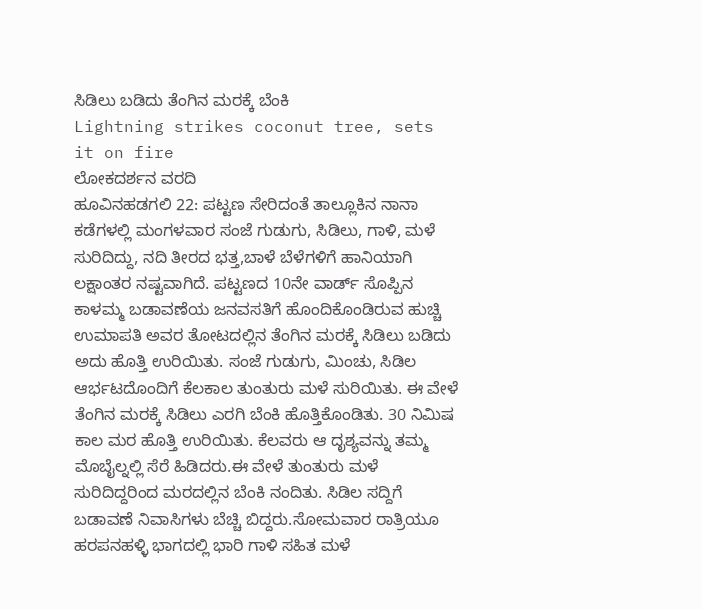ಸಿಡಿಲು ಬಡಿದು ತೆಂಗಿನ ಮರಕ್ಕೆ ಬೆಂಕಿ
Lightning strikes coconut tree, sets it on fire
ಲೋಕದರ್ಶನ ವರದಿ
ಹೂವಿನಹಡಗಲಿ 22: ಪಟ್ಟಣ ಸೇರಿದಂತೆ ತಾಲ್ಲೂಕಿನ ನಾನಾ ಕಡೆಗಳಲ್ಲಿ ಮಂಗಳವಾರ ಸಂಜೆ ಗುಡುಗು, ಸಿಡಿಲು, ಗಾಳಿ, ಮಳೆ ಸುರಿದಿದ್ದು, ನದಿ ತೀರದ ಭತ್ತ,ಬಾಳೆ ಬೆಳೆಗಳಿಗೆ ಹಾನಿಯಾಗಿ ಲಕ್ಷಾಂತರ ನಷ್ಟವಾಗಿದೆ. ಪಟ್ಟಣದ 10ನೇ ವಾರ್ಡ್ ಸೊಪ್ಪಿನ ಕಾಳಮ್ಮ ಬಡಾವಣೆಯ ಜನವಸತಿಗೆ ಹೊಂದಿಕೊಂಡಿರುವ ಹುಚ್ಚಿ ಉಮಾಪತಿ ಅವರ ತೋಟದಲ್ಲಿನ ತೆಂಗಿನ ಮರಕ್ಕೆ ಸಿಡಿಲು ಬಡಿದು ಅದು ಹೊತ್ತಿ ಉರಿಯಿತು. ಸಂಜೆ ಗುಡುಗು, ಮಿಂಚು, ಸಿಡಿಲ ಆರ್ಭಟದೊಂದಿಗೆ ಕೆಲಕಾಲ ತುಂತುರು ಮಳೆ ಸುರಿಯಿತು. ಈ ವೇಳೆ ತೆಂಗಿನ ಮರಕ್ಕೆ ಸಿಡಿಲು ಎರಗಿ ಬೆಂಕಿ ಹೊತ್ತಿಕೊಂಡಿತು. 30 ನಿಮಿಷ ಕಾಲ ಮರ ಹೊತ್ತಿ ಉರಿಯಿತು. ಕೆಲವರು ಆ ದೃಶ್ಯವನ್ನು ತಮ್ಮ ಮೊಬೈಲ್ನಲ್ಲಿ ಸೆರೆ ಹಿಡಿದರು.ಈ ವೇಳೆ ತುಂತುರು ಮಳೆ ಸುರಿದಿದ್ದರಿಂದ ಮರದಲ್ಲಿನ ಬೆಂಕಿ ನಂದಿತು. ಸಿಡಿಲ ಸದ್ದಿಗೆ ಬಡಾವಣೆ ನಿವಾಸಿಗಳು ಬೆಚ್ಚಿ ಬಿದ್ದರು.ಸೋಮವಾರ ರಾತ್ರಿಯೂ ಹರಪನಹಳ್ಳಿ ಭಾಗದಲ್ಲಿ ಭಾರಿ ಗಾಳಿ ಸಹಿತ ಮಳೆ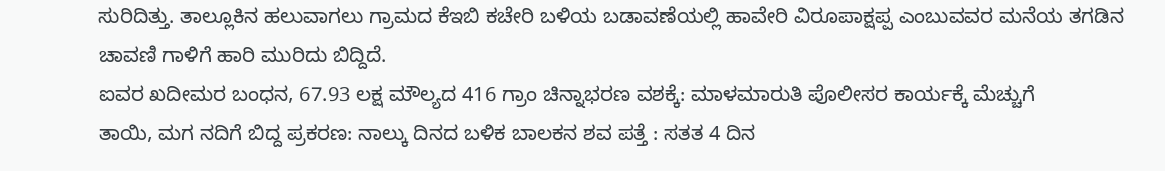ಸುರಿದಿತ್ತು. ತಾಲ್ಲೂಕಿನ ಹಲುವಾಗಲು ಗ್ರಾಮದ ಕೆಇಬಿ ಕಚೇರಿ ಬಳಿಯ ಬಡಾವಣೆಯಲ್ಲಿ ಹಾವೇರಿ ವಿರೂಪಾಕ್ಷಪ್ಪ ಎಂಬುವವರ ಮನೆಯ ತಗಡಿನ ಚಾವಣಿ ಗಾಳಿಗೆ ಹಾರಿ ಮುರಿದು ಬಿದ್ದಿದೆ.
ಐವರ ಖದೀಮರ ಬಂಧನ, 67.93 ಲಕ್ಷ ಮೌಲ್ಯದ 416 ಗ್ರಾಂ ಚಿನ್ನಾಭರಣ ವಶಕ್ಕೆ: ಮಾಳಮಾರುತಿ ಪೊಲೀಸರ ಕಾರ್ಯಕ್ಕೆ ಮೆಚ್ಚುಗೆ
ತಾಯಿ, ಮಗ ನದಿಗೆ ಬಿದ್ದ ಪ್ರಕರಣ: ನಾಲ್ಕು ದಿನದ ಬಳಿಕ ಬಾಲಕನ ಶವ ಪತ್ತೆ : ಸತತ 4 ದಿನ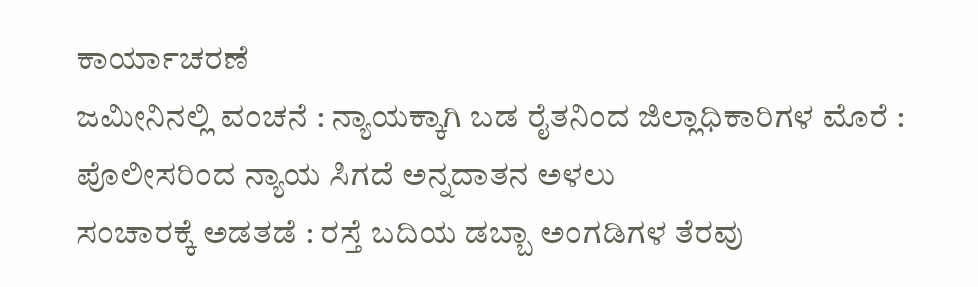ಕಾರ್ಯಾಚರಣೆ
ಜಮೀನಿನಲ್ಲಿ ವಂಚನೆ : ನ್ಯಾಯಕ್ಕಾಗಿ ಬಡ ರೈತನಿಂದ ಜಿಲ್ಲಾಧಿಕಾರಿಗಳ ಮೊರೆ : ಪೊಲೀಸರಿಂದ ನ್ಯಾಯ ಸಿಗದೆ ಅನ್ನದಾತನ ಅಳಲು
ಸಂಚಾರಕ್ಕೆ ಅಡತಡೆ : ರಸ್ತೆ ಬದಿಯ ಡಬ್ಬಾ ಅಂಗಡಿಗಳ ತೆರವು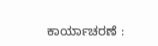ಕಾರ್ಯಾಚರಣೆ :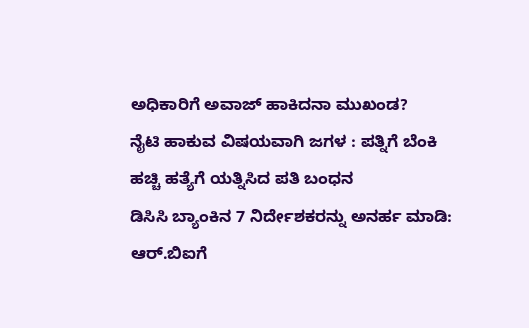ಅಧಿಕಾರಿಗೆ ಅವಾಜ್ ಹಾಕಿದನಾ ಮುಖಂಡ?
ನೈಟಿ ಹಾಕುವ ವಿಷಯವಾಗಿ ಜಗಳ : ಪತ್ನಿಗೆ ಬೆಂಕಿ ಹಚ್ಚಿ ಹತ್ಯೆಗೆ ಯತ್ನಿಸಿದ ಪತಿ ಬಂಧನ
ಡಿಸಿಸಿ ಬ್ಯಾಂಕಿನ 7 ನಿರ್ದೇಶಕರನ್ನು ಅನರ್ಹ ಮಾಡಿ: ಆರ್.ಬಿಐಗೆ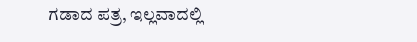ಗಡಾದ ಪತ್ರ, ಇಲ್ಲವಾದಲ್ಲಿ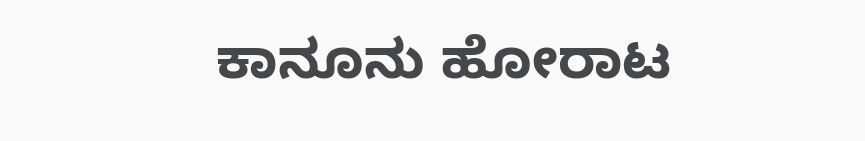ಕಾನೂನು ಹೋರಾಟ